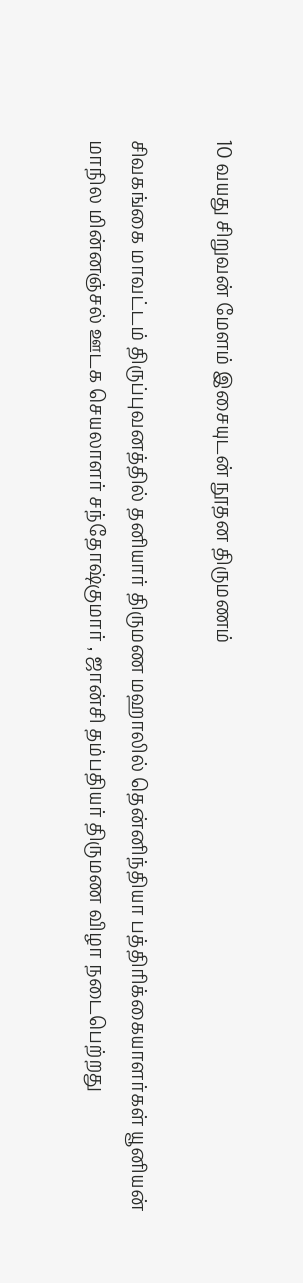10 வயது சிறுவன் மேளம் இசையுடன் நூதன திருமணம்

சிவகங்கை மாவட்டம் திருப்புவனத்தில் தனியார் திருமண மஹாலில் தென்னிந்தியா பத்திரிக்கையாளர்கள் யூனியன் மாநில மின்னஞ்சல் ஊடக செயலாளர் சந்தோஷ்குமார் , ஜான்சி தம்பதியர் திருமண விழா நடைபெற்றது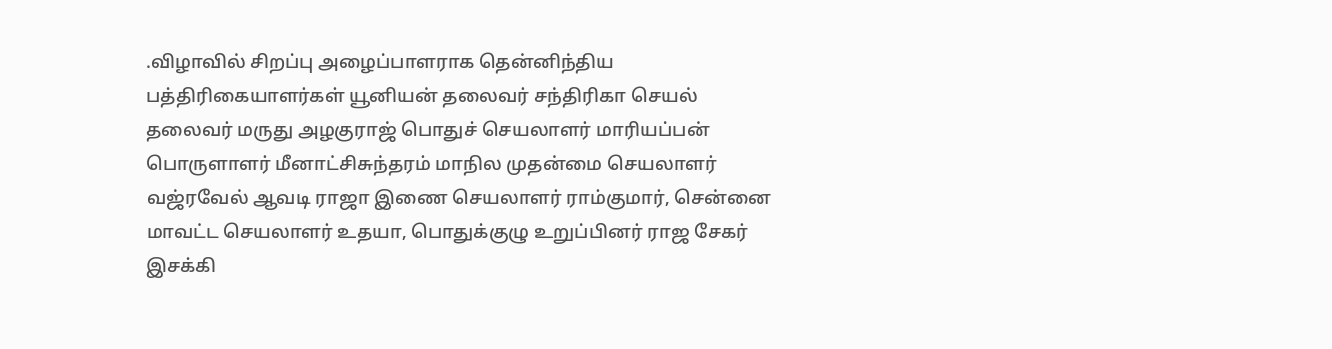.விழாவில் சிறப்பு அழைப்பாளராக தென்னிந்திய பத்திரிகையாளர்கள் யூனியன் தலைவர் சந்திரிகா செயல் தலைவர் மருது அழகுராஜ் பொதுச் செயலாளர் மாரியப்பன் பொருளாளர் மீனாட்சிசுந்தரம் மாநில முதன்மை செயலாளர் வஜ்ரவேல் ஆவடி ராஜா இணை செயலாளர் ராம்குமார், சென்னை மாவட்ட செயலாளர் உதயா, பொதுக்குழு உறுப்பினர் ராஜ சேகர் இசக்கி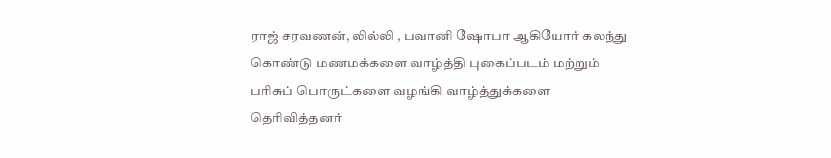ராஜ் சரவணன், லில்லி , பவானி ஷோபா ஆகியோர் கலந்து கொண்டு மணமக்களை வாழ்த்தி புகைப்படம் மற்றும் பரிசுப் பொருட்களை வழங்கி வாழ்த்துக்களை தெரிவித்தனர்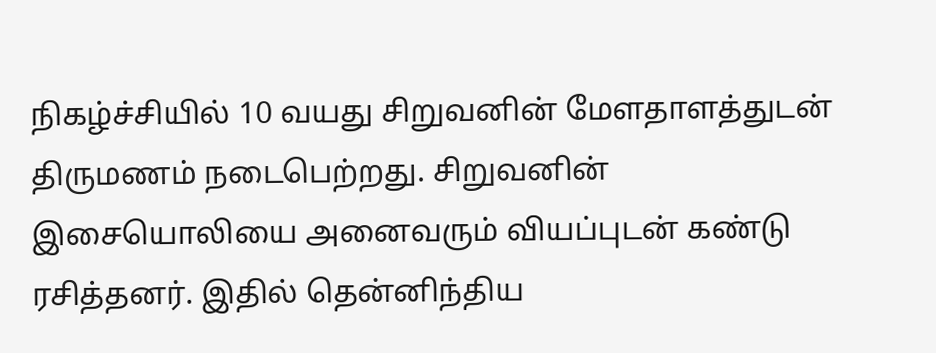நிகழ்ச்சியில் 10 வயது சிறுவனின் மேளதாளத்துடன் திருமணம் நடைபெற்றது. சிறுவனின் இசையொலியை அனைவரும் வியப்புடன் கண்டு ரசித்தனர். இதில் தென்னிந்திய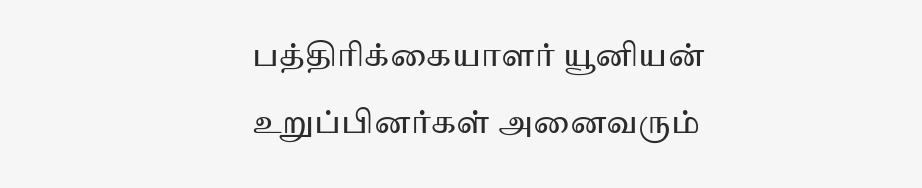பத்திரிக்கையாளர் யூனியன் உறுப்பினர்கள் அனைவரும்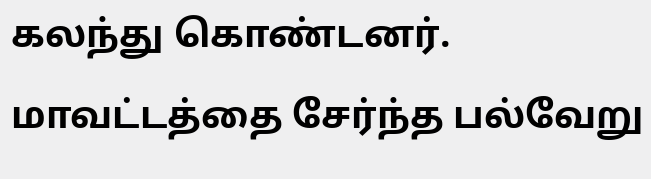கலந்து கொண்டனர். மாவட்டத்தை சேர்ந்த பல்வேறு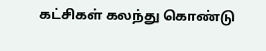கட்சிகள் கலந்து கொண்டு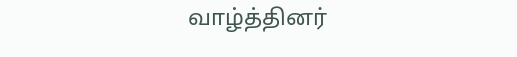வாழ்த்தினர்